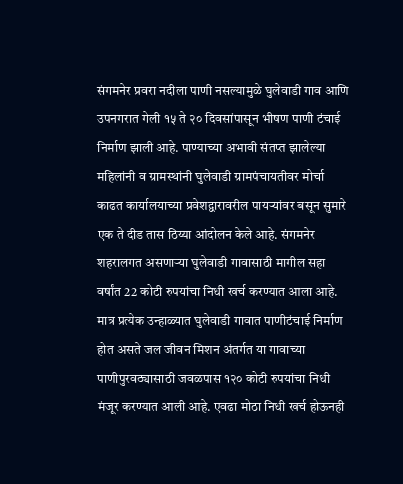संगमनेर प्रवरा नदीला पाणी नसल्यामुळे घुलेवाडी गाव आणि उपनगरात गेली १५ ते २० दिवसांपासून भीषण पाणी टंचाई निर्माण झाली आहे. पाण्याच्या अभावी संतप्त झालेल्या महिलांनी व ग्रामस्थांनी घुलेवाडी ग्रामपंचायतीवर मोर्चा काढत कार्यालयाच्या प्रवेशद्वारावरील पायऱ्यांवर बसून सुमारे एक ते दीड तास ठिय्या आंदोलन केले आहे. संगमनेर शहरालगत असणाऱ्या घुलेवाडी गावासाठी मागील सहा वर्षांत 22 कोटी रुपयांचा निधी खर्च करण्यात आला आहे. मात्र प्रत्येक उन्हाळ्यात घुलेवाडी गावात पाणीटंचाई निर्माण होत असते जल जीवन मिशन अंतर्गत या गावाच्या पाणीपुरवठ्यासाठी जवळपास १२० कोटी रुपयांचा निधी मंजूर करण्यात आली आहे. एवढा मोठा निधी खर्च होऊनही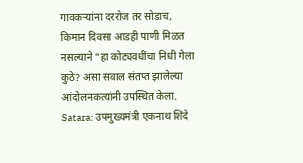गावकऱ्यांना दररोज तर सोडाच, किमान दिवसा आडही पाणी मिळत नसल्याने “हा कोट्यवधींचा निधी गेला कुठे? असा सवाल संतप्त झालेल्या आंदोलनकत्यांनी उपस्थित केला.
Satara: उपमुख्यमंत्री एकनाथ शिंदे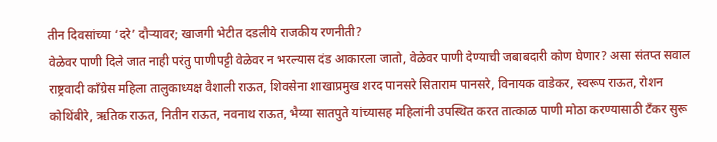तीन दिवसांच्या ‘दरे’ दौऱ्यावर; खाजगी भेटीत दडलीये राजकीय रणनीती?
वेळेवर पाणी दिले जात नाही परंतु पाणीपट्टी वेळेवर न भरल्यास दंड आकारला जातो, वेळेवर पाणी देण्याची जबाबदारी कोण घेणार? असा संतप्त सवाल राष्ट्रवादी काँग्रेस महिला तालुकाध्यक्ष वैशाली राऊत, शिवसेना शाखाप्रमुख शरद पानसरे सिताराम पानसरे, विनायक वाडेकर, स्वरूप राऊत, रोशन कोथिंबीरे, ऋतिक राऊत, नितीन राऊत, नवनाथ राऊत, भैय्या सातपुते यांच्यासह महिलांनी उपस्थित करत तात्काळ पाणी मोठा करण्यासाठी टँकर सुरू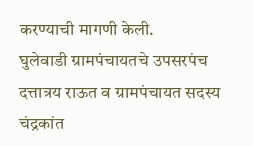करण्याची मागणी केली.
घुलेवाडी ग्रामपंचायतचे उपसरपंच दत्तात्रय राऊत व ग्रामपंचायत सदस्य चंद्रकांत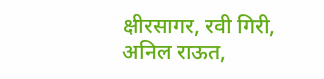क्षीरसागर, रवी गिरी, अनिल राऊत,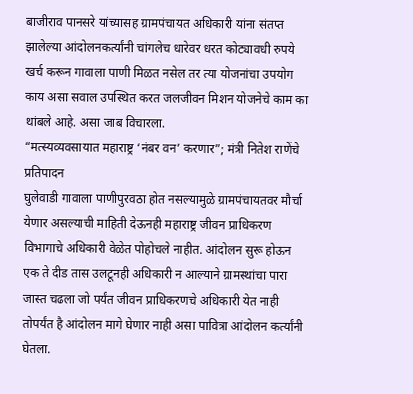बाजीराव पानसरे यांच्यासह ग्रामपंचायत अधिकारी यांना संतप्त झालेल्या आंदोलनकर्त्यांनी चांगलेच धारेवर धरत कोट्यावधी रुपये खर्च करून गावाला पाणी मिळत नसेल तर त्या योजनांचा उपयोग काय असा सवाल उपस्थित करत जलजीवन मिशन योजनेचे काम का थांबले आहे. असा जाब विचारला.
“मत्स्यव्यवसायात महाराष्ट्र ‘नंबर वन’ करणार”; मंत्री नितेश राणेंचे प्रतिपादन
घुलेवाडी गावाला पाणीपुरवठा होत नसल्यामुळे ग्रामपंचायतवर मौर्चा येणार असल्याची माहिती देऊनही महाराष्ट्र जीवन प्राधिकरण विभागाचे अधिकारी वेळेत पोहोचले नाहीत. आंदोलन सुरू होऊन एक ते दीड तास उलटूनही अधिकारी न आल्याने ग्रामस्थांचा पारा जास्त चढला जो पर्यंत जीवन प्राधिकरणचे अधिकारी येत नाही तोपर्यंत है आंदोलन मागे घेणार नाही असा पावित्रा आंदोलन कर्त्यांनी घेतला.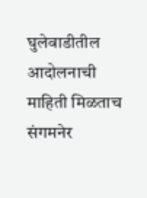घुलेवाडीतील आदोलनाची माहिती मिळताच संगमनेर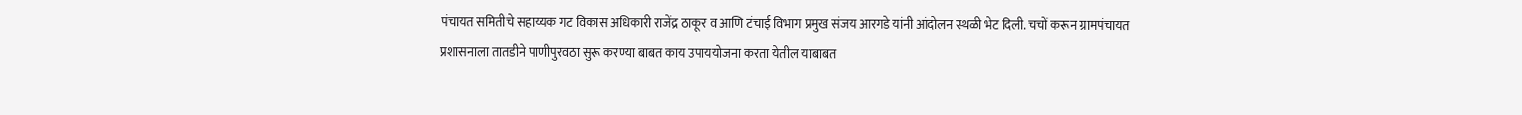पंचायत समितीचे सहाय्यक गट विकास अधिकारी राजेंद्र ठाकूर व आणि टंचाई विभाग प्रमुख संजय आरगडे यांनी आंदोलन स्थळी भेट दिली. चचों करून ग्रामपंचायत प्रशासनाला तातडीने पाणीपुरवठा सुरू करण्या बाबत काय उपाययोजना करता येतील याबाबत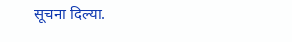सूचना दिल्या.